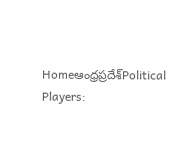Homeఆంధ్రప్రదేశ్‌Political Players: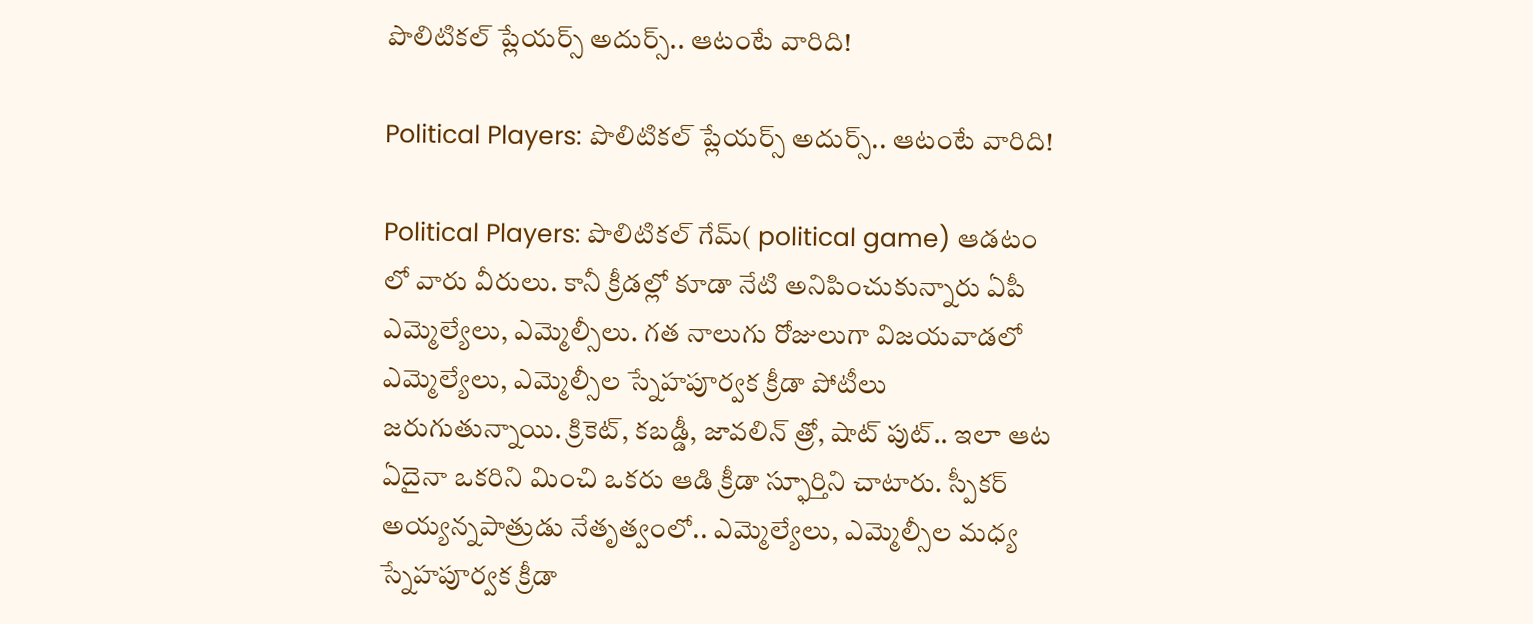పొలిటికల్ ప్లేయర్స్ అదుర్స్.. ఆటంటే వారిది!

Political Players: పొలిటికల్ ప్లేయర్స్ అదుర్స్.. ఆటంటే వారిది!

Political Players: పొలిటికల్ గేమ్( political game) ఆడటం లో వారు వీరులు. కానీ క్రీడల్లో కూడా నేటి అనిపించుకున్నారు ఏపీ ఎమ్మెల్యేలు, ఎమ్మెల్సీలు. గత నాలుగు రోజులుగా విజయవాడలో ఎమ్మెల్యేలు, ఎమ్మెల్సీల స్నేహపూర్వక క్రీడా పోటీలు జరుగుతున్నాయి. క్రికెట్, కబడ్డీ, జావలిన్ త్రో, షాట్ పుట్.. ఇలా ఆట ఏదైనా ఒకరిని మించి ఒకరు ఆడి క్రీడా స్ఫూర్తిని చాటారు. స్పీకర్ అయ్యన్నపాత్రుడు నేతృత్వంలో.. ఎమ్మెల్యేలు, ఎమ్మెల్సీల మధ్య స్నేహపూర్వక క్రీడా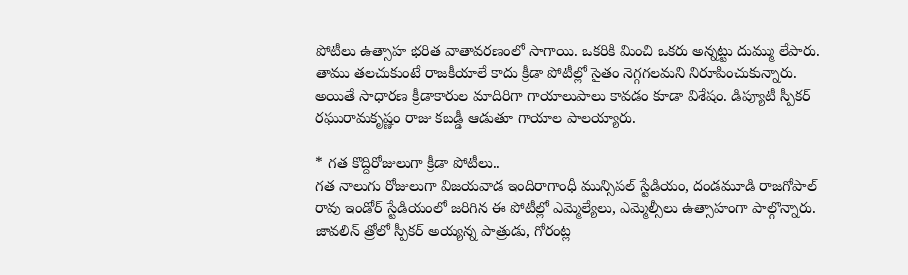పోటీలు ఉత్సాహ భరిత వాతావరణంలో సాగాయి. ఒకరికి మించి ఒకరు అన్నట్టు దుమ్ము లేపారు. తాము తలచుకుంటే రాజకీయాలే కాదు క్రీడా పోటీల్లో సైతం నెగ్గగలమని నిరూపించుకున్నారు. అయితే సాధారణ క్రీడాకారుల మాదిరిగా గాయాలుపాలు కావడం కూడా విశేషం. డిప్యూటీ స్పీకర్ రఘురామకృష్ణం రాజు కబడ్డీ ఆడుతూ గాయాల పాలయ్యారు.

* గత కొద్దిరోజులుగా క్రీడా పోటీలు..
గత నాలుగు రోజులుగా విజయవాడ ఇందిరాగాంధీ మున్సిపల్ స్టేడియం, దండమూడి రాజగోపాల్ రావు ఇండోర్ స్టేడియంలో జరిగిన ఈ పోటీల్లో ఎమ్మెల్యేలు, ఎమ్మెల్సీలు ఉత్సాహంగా పాల్గొన్నారు. జావలిన్ త్రోలో స్పీకర్ అయ్యన్న పాత్రుడు, గోరంట్ల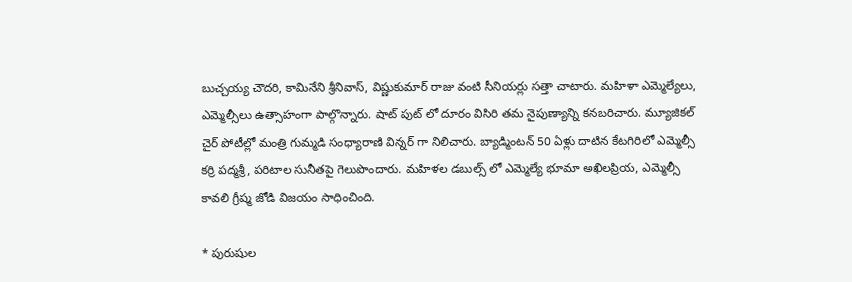బుచ్చయ్య చౌదరి, కామినేని శ్రీనివాస్, విష్ణుకుమార్ రాజు వంటి సీనియర్లు సత్తా చాటారు. మహిళా ఎమ్మెల్యేలు, ఎమ్మెల్సీలు ఉత్సాహంగా పాల్గొన్నారు. షాట్ పుట్ లో దూరం విసిరి తమ నైపుణ్యాన్ని కనబరిచారు. మ్యూజికల్ చైర్ పోటీల్లో మంత్రి గుమ్మడి సంధ్యారాణి విన్నర్ గా నిలిచారు. బ్యాడ్మింటన్ 50 ఏళ్లు దాటిన కేటగిరిలో ఎమ్మెల్సీ కర్రి పద్మశ్రీ, పరిటాల సునీతపై గెలుపొందారు. మహిళల డబుల్స్ లో ఎమ్మెల్యే భూమా అఖిలప్రియ, ఎమ్మెల్సీ కావలి గ్రీష్మ జోడి విజయం సాధించింది.

* పురుషుల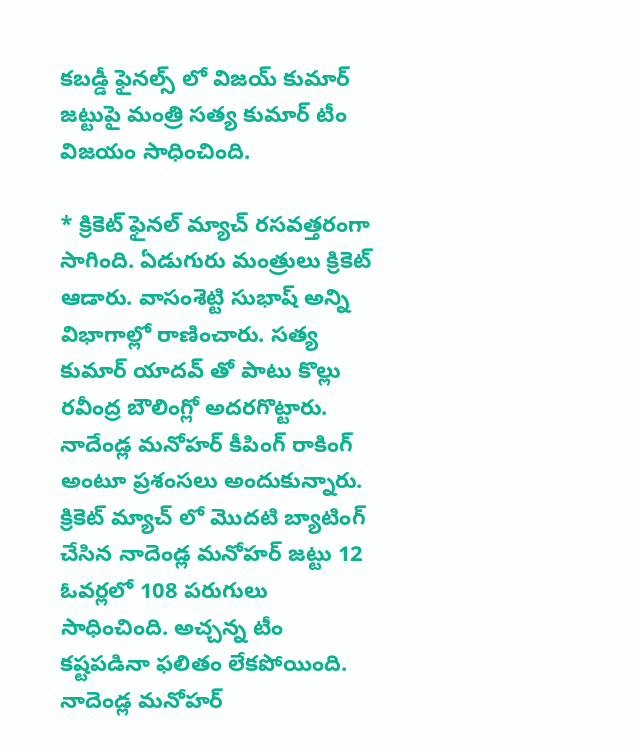కబడ్డీ ఫైనల్స్ లో విజయ్ కుమార్ జట్టుపై మంత్రి సత్య కుమార్ టీం విజయం సాధించింది.

* క్రికెట్ ఫైనల్ మ్యాచ్ రసవత్తరంగా సాగింది. ఏడుగురు మంత్రులు క్రికెట్ ఆడారు. వాసంశెట్టి సుభాష్ అన్ని విభాగాల్లో రాణించారు. సత్య కుమార్ యాదవ్ తో పాటు కొల్లు రవీంద్ర బౌలింగ్లో అదరగొట్టారు. నాదేండ్ల మనోహర్ కీపింగ్ రాకింగ్ అంటూ ప్రశంసలు అందుకున్నారు. క్రికెట్ మ్యాచ్ లో మొదటి బ్యాటింగ్ చేసిన నాదెండ్ల మనోహర్ జట్టు 12 ఓవర్లలో 108 పరుగులు సాధించింది. అచ్చన్న టీం కష్టపడినా ఫలితం లేకపోయింది. నాదెండ్ల మనోహర్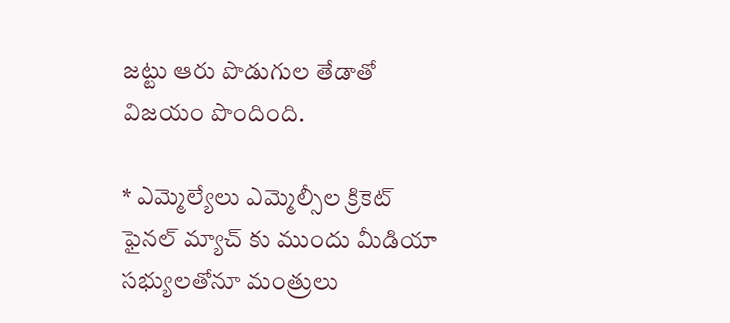జట్టు ఆరు పొడుగుల తేడాతో విజయం పొందింది.

* ఎమ్మెల్యేలు ఎమ్మెల్సీల క్రికెట్ ఫైనల్ మ్యాచ్ కు ముందు మీడియా సభ్యులతోనూ మంత్రులు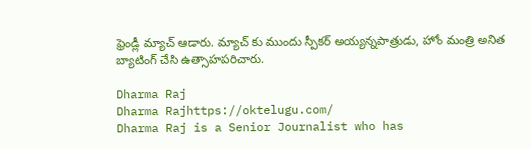ఫ్రెండ్లీ మ్యాచ్ ఆడారు. మ్యాచ్ కు ముందు స్పీకర్ అయ్యన్నపాత్రుడు, హోం మంత్రి అనిత బ్యాటింగ్ చేసి ఉత్సాహపరిచారు.

Dharma Raj
Dharma Rajhttps://oktelugu.com/
Dharma Raj is a Senior Journalist who has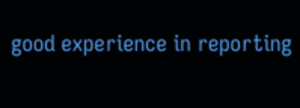good experience in reporting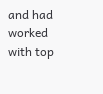and had worked with top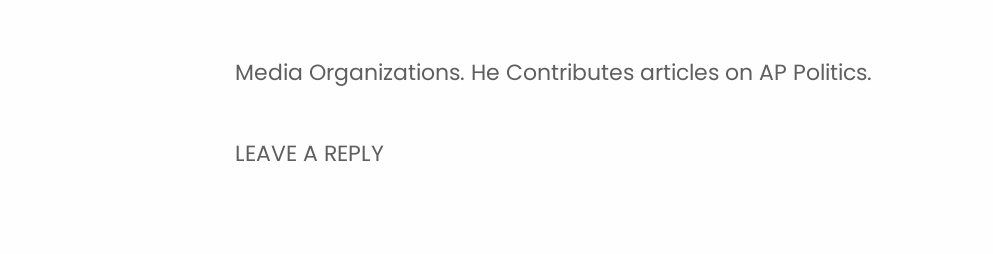Media Organizations. He Contributes articles on AP Politics.

LEAVE A REPLY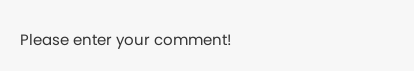Please enter your comment!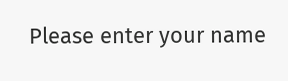Please enter your name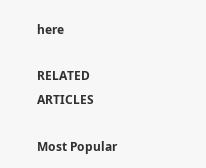here

RELATED ARTICLES

Most Popular